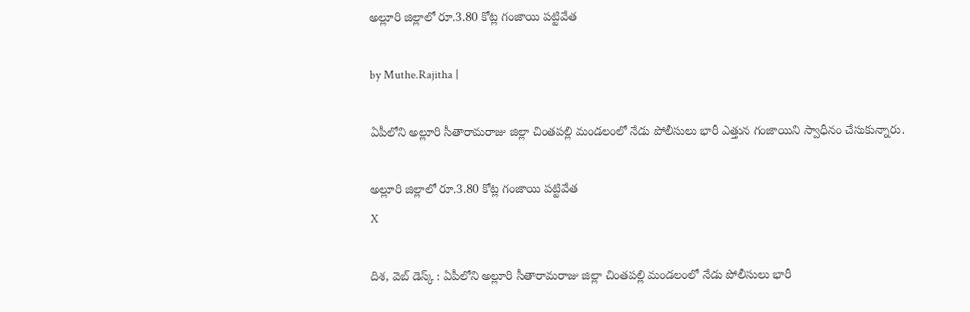అల్లూరి జిల్లాలో రూ.3.80 కోట్ల గంజాయి పట్టివేత

by Muthe.Rajitha |

ఏపీలోని అల్లూరి సీతారామరాజు జిల్లా చింతపల్లి మండలంలో నేడు పోలీసులు భారీ ఎత్తున గంజాయిని స్వాధీనం చేసుకున్నారు.

అల్లూరి జిల్లాలో రూ.3.80 కోట్ల గంజాయి పట్టివేత
X

దిశ, వెబ్ డెస్క్ : ఏపీలోని అల్లూరి సీతారామరాజు జిల్లా చింతపల్లి మండలంలో నేడు పోలీసులు భారీ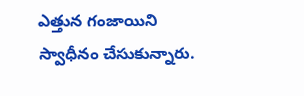ఎత్తున గంజాయిని స్వాధీనం చేసుకున్నారు.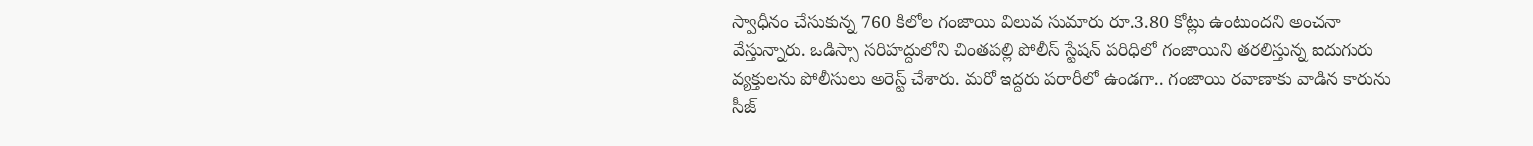స్వాధీనం చేసుకున్న 760 కిలోల గంజాయి విలువ సుమారు రూ.3.80 కోట్లు ఉంటుందని అంచనా వేస్తున్నారు. ఒడిస్సా సరిహద్దులోని చింతపల్లి పోలీస్ స్టేషన్ పరిధిలో గంజాయిని తరలిస్తున్న ఐదుగురు వ్యక్తులను పోలీసులు అరెస్ట్ చేశారు. మరో ఇద్దరు పరారీలో ఉండగా.. గంజాయి రవాణాకు వాడిన కారును సీజ్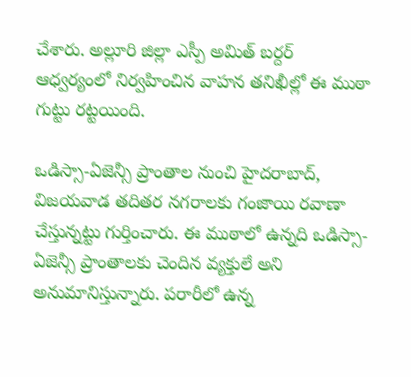చేశారు. అల్లూరి జిల్లా ఎస్పీ అమిత్ బర్దర్ ఆధ్వర్యంలో నిర్వహించిన వాహన తనిఖీల్లో ఈ ముఠా గుట్టు రట్టయింది.

ఒడిస్సా-ఏజెన్సీ ప్రాంతాల నుంచి హైదరాబాద్, విజయవాడ తదితర నగరాలకు గంజాయి రవాణా చేస్తున్నట్టు గుర్తించారు. ఈ ముఠాలో ఉన్నది ఒడిస్సా-ఏజెన్సీ ప్రాంతాలకు చెందిన వ్యక్తులే అని అనుమానిస్తున్నారు. పరారీలో ఉన్న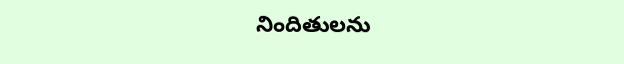నిందితులను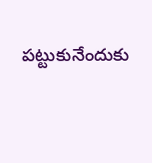పట్టుకునేందుకు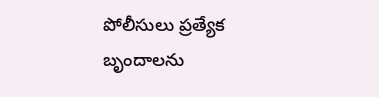పోలీసులు ప్రత్యేక బృందాలను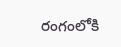రంగంలోకి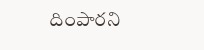దింపారని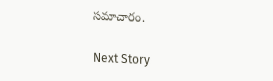సమాచారం.

Next Story